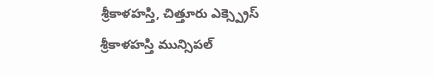శ్రీకాళహస్తి, చిత్తూరు ఎక్స్ప్రెస్
శ్రీకాళహస్తి మున్సిపల్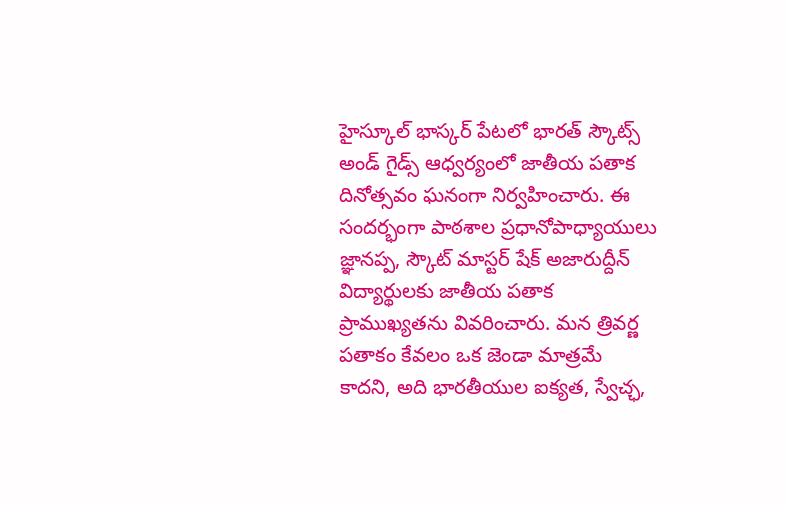హైస్కూల్ భాస్కర్ పేటలో భారత్ స్కౌట్స్ అండ్ గైడ్స్ ఆధ్వర్యంలో జాతీయ పతాక దినోత్సవం ఘనంగా నిర్వహించారు. ఈ సందర్భంగా పాఠశాల ప్రధానోపాధ్యాయులు జ్ఞానప్ప, స్కౌట్ మాస్టర్ షేక్ అజారుద్దీన్ విద్యార్థులకు జాతీయ పతాక ప్రాముఖ్యతను వివరించారు. మన త్రివర్ణ పతాకం కేవలం ఒక జెండా మాత్రమే కాదని, అది భారతీయుల ఐక్యత, స్వేచ్ఛ,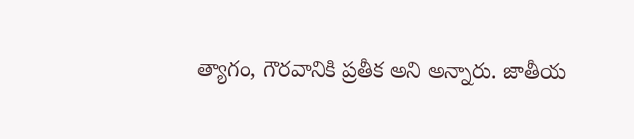త్యాగం, గౌరవానికి ప్రతీక అని అన్నారు. జాతీయ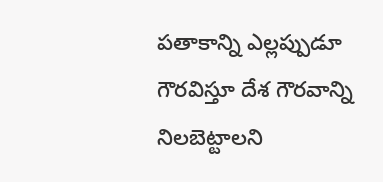పతాకాన్ని ఎల్లప్పుడూ గౌరవిస్తూ దేశ గౌరవాన్ని నిలబెట్టాలని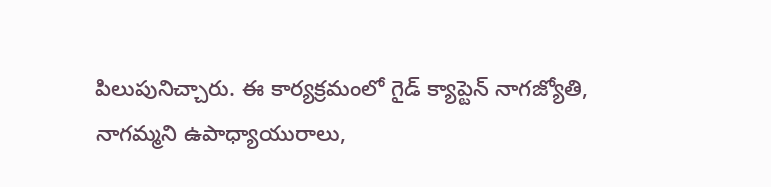పిలుపునిచ్చారు. ఈ కార్యక్రమంలో గైడ్ క్యాప్టెన్ నాగజ్యోతి, నాగమ్మని ఉపాధ్యాయురాలు,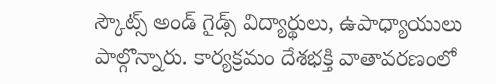స్కౌట్స్ అండ్ గైడ్స్ విద్యార్థులు, ఉపాధ్యాయులు పాల్గొన్నారు. కార్యక్రమం దేశభక్తి వాతావరణంలో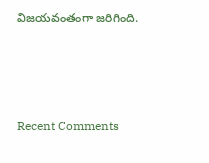విజయవంతంగా జరిగింది.




Recent Comments